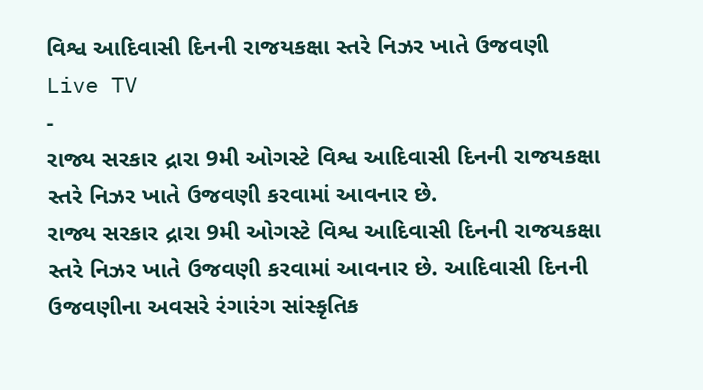વિશ્વ આદિવાસી દિનની રાજયકક્ષા સ્તરે નિઝર ખાતે ઉજવણી
Live TV
-
રાજ્ય સરકાર દ્રારા 9મી ઓગસ્ટે વિશ્વ આદિવાસી દિનની રાજયકક્ષા સ્તરે નિઝર ખાતે ઉજવણી કરવામાં આવનાર છે.
રાજ્ય સરકાર દ્રારા 9મી ઓગસ્ટે વિશ્વ આદિવાસી દિનની રાજયકક્ષા સ્તરે નિઝર ખાતે ઉજવણી કરવામાં આવનાર છે. આદિવાસી દિનની ઉજવણીના અવસરે રંગારંગ સાંસ્કૃતિક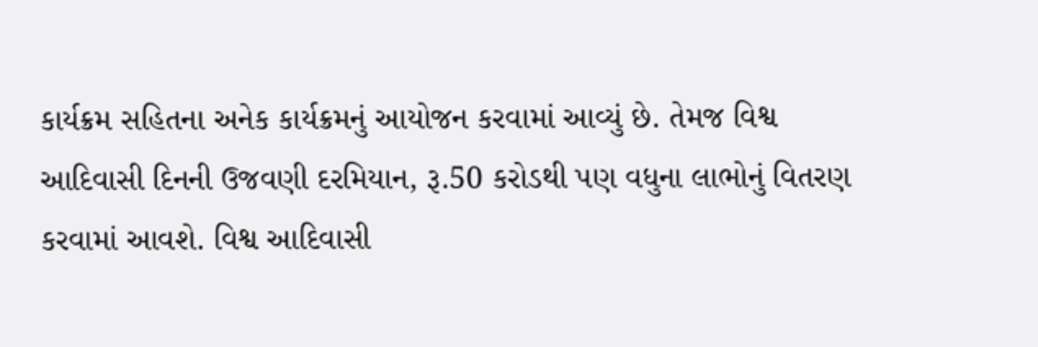કાર્યક્રમ સહિતના અનેક કાર્યક્રમનું આયોજન કરવામાં આવ્યું છે. તેમજ વિશ્વ આદિવાસી દિનની ઉજવણી દરમિયાન, રૂ.50 કરોડથી પણ વધુના લાભોનું વિતરણ કરવામાં આવશે. વિશ્વ આદિવાસી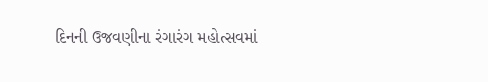દિનની ઉજવણીના રંગારંગ મહોત્સવમાં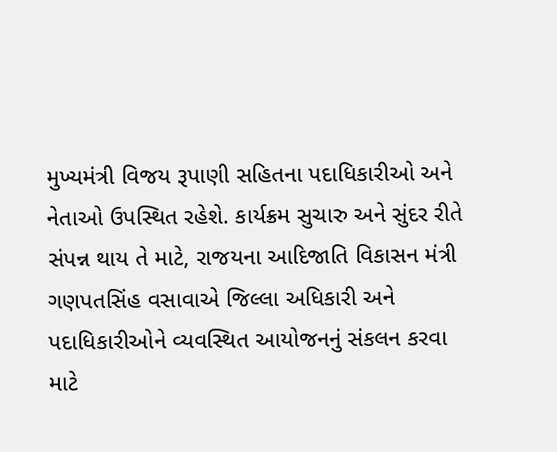મુખ્યમંત્રી વિજય રૂપાણી સહિતના પદાધિકારીઓ અને નેતાઓ ઉપસ્થિત રહેશે. કાર્યક્રમ સુચારુ અને સુંદર રીતે સંપન્ન થાય તે માટે, રાજયના આદિજાતિ વિકાસન મંત્રી ગણપતસિંહ વસાવાએ જિલ્લા અધિકારી અને પદાધિકારીઓને વ્યવસ્થિત આયોજનનું સંકલન કરવા માટે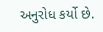અનુરોધ કર્યો છે.